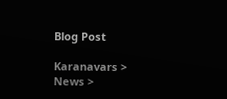Blog Post

Karanavars > News >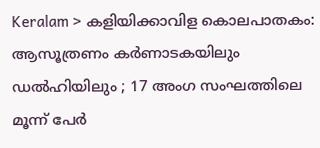Keralam > കളിയിക്കാവിള കൊലപാതകം: ആസൂത്രണം കര്‍ണാടകയിലും ഡല്‍ഹിയിലും ; 17 അംഗ സംഘത്തിലെ മൂന്ന് പേര്‍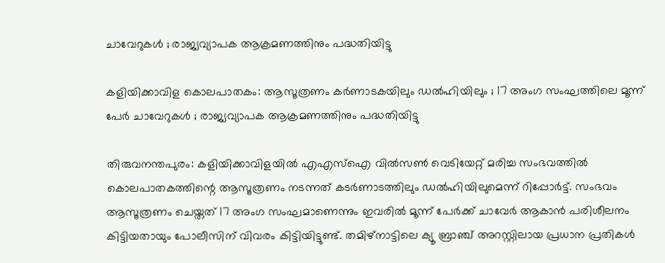ചാവേറുകള്‍ ; രാജ്യവ്യാപക ആക്രമണത്തിനും പദ്ധതിയിട്ടു

കളിയിക്കാവിള കൊലപാതകം: ആസൂത്രണം കര്‍ണാടകയിലും ഡല്‍ഹിയിലും ; 17 അംഗ സംഘത്തിലെ മൂന്ന് പേര്‍ ചാവേറുകള്‍ ; രാജ്യവ്യാപക ആക്രമണത്തിനും പദ്ധതിയിട്ടു

തിരുവനന്തപുരം: കളിയിക്കാവിളയില്‍ എഎസ്‌ഐ വില്‍സണ്‍ വെടിയേറ്റ് മരിച്ച സംഭവത്തില്‍ കൊലപാതകത്തിന്റെ ആസൂത്രണം നടന്നത് കടര്‍ണാടത്തിലും ഡല്‍ഹിയിലുമെന്ന് റിപ്പോര്‍ട്ട്. സംഭവം ആസൂത്രണം ചെയ്തത് 17 അംഗ സംഘമാണെന്നും ഇവരില്‍ മൂന്ന് പേര്‍ക്ക് ചാവേര്‍ ആകാന്‍ പരിശീലനം കിട്ടിയതായും പോലീസിന് വിവരം കിട്ടിയിട്ടുണ്ട്. തമിഴ്‌നാട്ടിലെ ക്യൂ ബ്രാഞ്ച് അറസ്റ്റിലായ പ്രധാന പ്രതികള്‍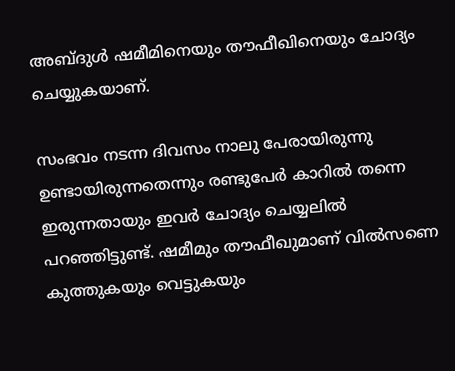അബ്ദുള്‍ ഷമീമിനെയും തൗഫീഖിനെയും ചോദ്യം ചെയ്യുകയാണ്.

സംഭവം നടന്ന ദിവസം നാലു പേരായിരുന്നു ഉണ്ടായിരുന്നതെന്നും രണ്ടുപേര്‍ കാറില്‍ തന്നെ ഇരുന്നതായും ഇവര്‍ ചോദ്യം ചെയ്യലില്‍ പറഞ്ഞിട്ടുണ്ട്. ഷമീമും തൗഫീഖുമാണ് വില്‍സണെ കുത്തുകയും വെട്ടുകയും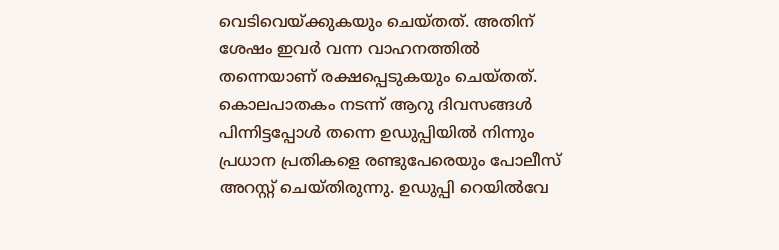വെടിവെയ്ക്കുകയും ചെയ്തത്. അതിന് ശേഷം ഇവര്‍ വന്ന വാഹനത്തില്‍ തന്നെയാണ് രക്ഷപ്പെടുകയും ചെയ്തത്. കൊലപാതകം നടന്ന് ആറു ദിവസങ്ങള്‍ പിന്നിട്ടപ്പോള്‍ തന്നെ ഉഡുപ്പിയില്‍ നിന്നും പ്രധാന പ്രതികളെ രണ്ടുപേരെയും പോലീസ് അറസ്റ്റ് ചെയ്തിരുന്നു. ഉഡുപ്പി റെയില്‍വേ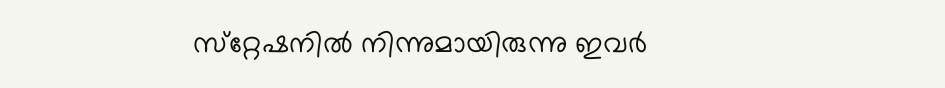സ്‌റ്റേഷനില്‍ നിന്നുമായിരുന്നു ഇവര്‍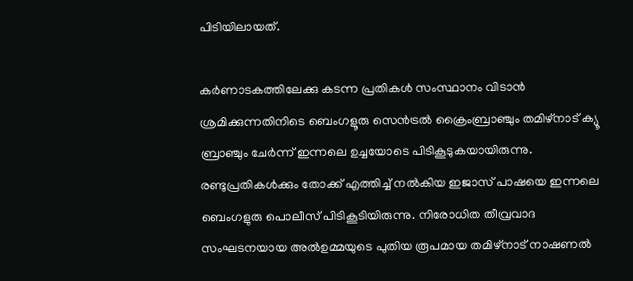പിടിയിലായത്.

കര്‍ണാടകത്തിലേക്കു കടന്ന പ്രതികള്‍ സംസ്ഥാനം വിടാന്‍ ശ്രമിക്കുന്നതിനിടെ ബെംഗളൂരു സെന്‍ട്രല്‍ ക്രൈംബ്രാഞ്ചും തമിഴ്‌നാട് ക്യൂ ബ്രാഞ്ചും ചേര്‍ന്ന് ഇന്നലെ ഉച്ചയോടെ പിടികൂടുകയായിരുന്നു. രണ്ടുപ്രതികള്‍ക്കും തോക്ക് എത്തിച്ച്‌ നല്‍കിയ ഇജാസ് പാഷയെ ഇന്നലെ ബെംഗളുരു പൊലീസ് പിടികൂടിയിരുന്നു. നിരോധിത തീവ്രവാദ സംഘടനയായ അല്‍ഉമ്മയുടെ പുതിയ രൂപമായ തമിഴ്‌നാട് നാഷണല്‍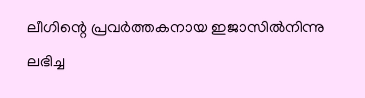ലീഗിന്റെ പ്രവര്‍ത്തകനായ ഇജാസില്‍നിന്നു ലഭിച്ച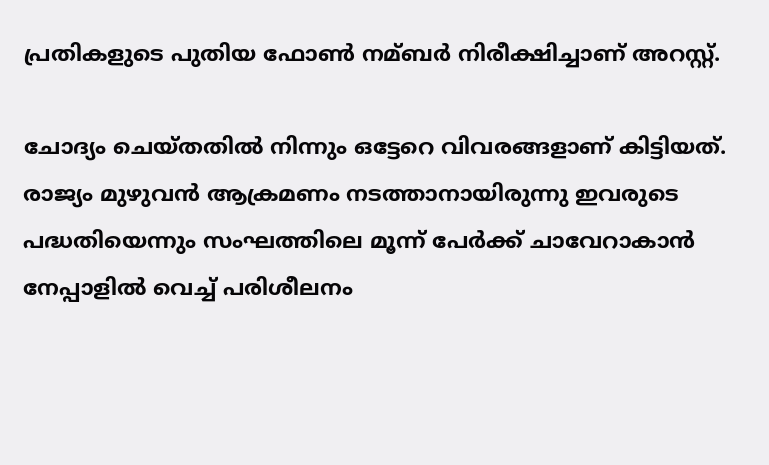പ്രതികളുടെ പുതിയ ഫോണ്‍ നമ്ബര്‍ നിരീക്ഷിച്ചാണ് അറസ്റ്റ്.

ചോദ്യം ചെയ്തതില്‍ നിന്നും ഒട്ടേറെ വിവരങ്ങളാണ് കിട്ടിയത്. രാജ്യം മുഴുവന്‍ ആക്രമണം നടത്താനായിരുന്നു ഇവരുടെ പദ്ധതിയെന്നും സംഘത്തിലെ മൂന്ന് പേര്‍ക്ക് ചാവേറാകാന്‍ നേപ്പാളില്‍ വെച്ച്‌ പരിശീലനം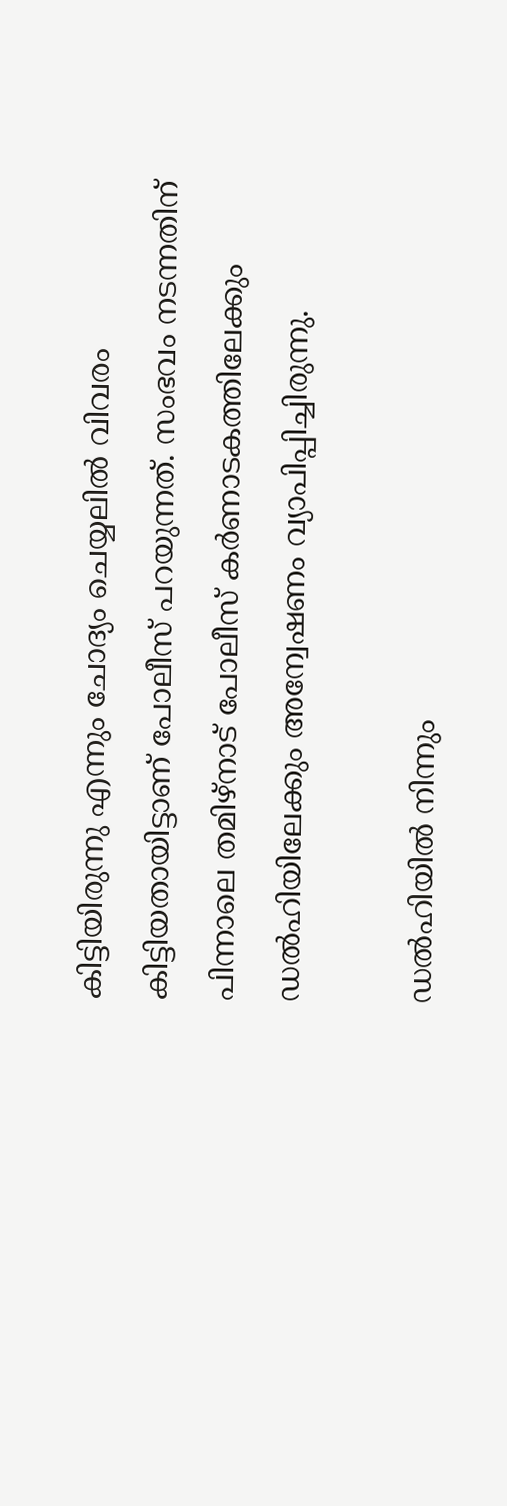കിട്ടിയിരുന്നു എന്നും ചോദ്യം ചെയ്യലില്‍ വിവരം കിട്ടിയതായിട്ടാണ് പോലീസ് പറയുന്നത്. സംഭവം നടന്നതിന് പിന്നാലെ തമിഴ്‌നാട് പോലീസ് കര്‍ണാടകത്തിലേക്കും ഡല്‍ഹിയിലേക്കും അന്വേഷണം വ്യാപിപ്പിച്ചിരുന്നു.

ഡല്‍ഹിയില്‍ നിന്നും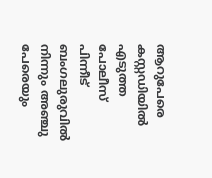ആറുപേരെ കസ്റ്റഡിയില്‍ എടുത്ത പോലീസ് പിന്നീട് ബംഗലുരുവില്‍ നിന്നും അഞ്ചു പേരെയും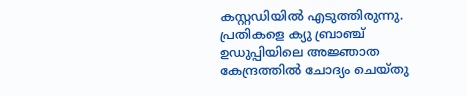കസ്റ്റഡിയില്‍ എടുത്തിരുന്നു. പ്രതികളെ ക്യു ബ്രാഞ്ച് ഉഡുപ്പിയിലെ അജ്ഞാത കേന്ദ്രത്തില്‍ ചോദ്യം ചെയ്തു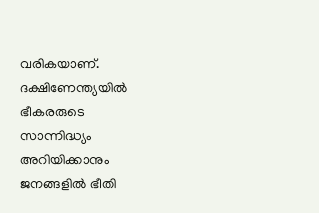വരികയാണ്. ദക്ഷിണേന്ത്യയില്‍ ഭീകരരുടെ സാന്നിദ്ധ്യം അറിയിക്കാനും ജനങ്ങളില്‍ ഭീതി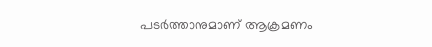പടര്‍ത്താനുമാണ് ആക്രമണം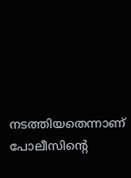നടത്തിയതെന്നാണ് പോലീസിന്റെ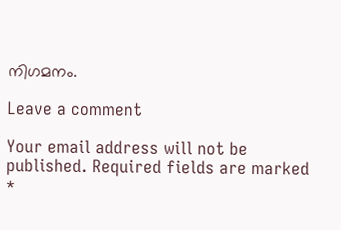നിഗമനം.

Leave a comment

Your email address will not be published. Required fields are marked *